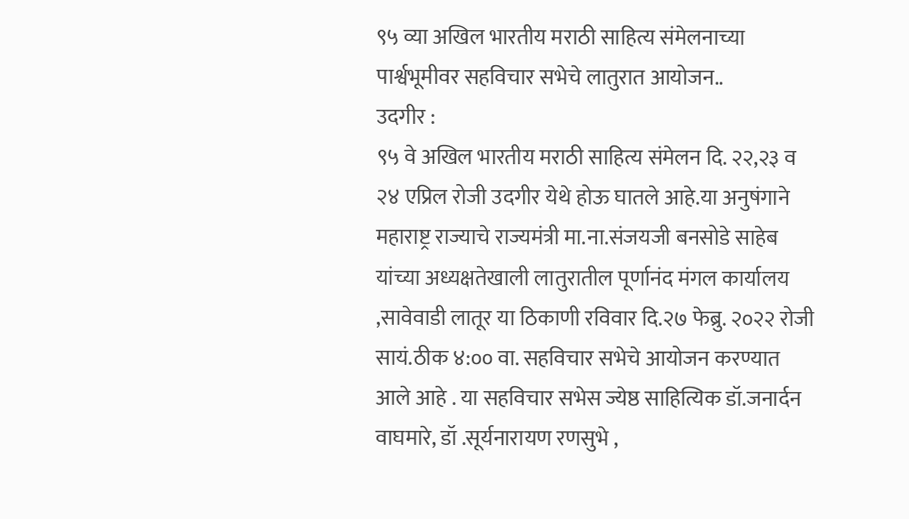९५ व्या अखिल भारतीय मराठी साहित्य संमेलनाच्या पार्श्वभूमीवर सहविचार सभेचे लातुरात आयोजन..
उदगीर :
९५ वे अखिल भारतीय मराठी साहित्य संमेलन दि. २२,२३ व २४ एप्रिल रोजी उदगीर येथे होऊ घातले आहे.या अनुषंगाने महाराष्ट्र राज्याचे राज्यमंत्री मा.ना.संजयजी बनसोडे साहेब यांच्या अध्यक्षतेखाली लातुरातील पूर्णानंद मंगल कार्यालय ,सावेवाडी लातूर या ठिकाणी रविवार दि.२७ फेब्रु. २०२२ रोजी सायं.ठीक ४:०० वा. सहविचार सभेचे आयोजन करण्यात आले आहे . या सहविचार सभेस ज्येष्ठ साहित्यिक डॉ.जनार्दन वाघमारे, डॉ .सूर्यनारायण रणसुभे ,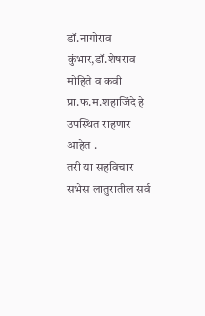डॉ.नागोराव कुंभार,डॉ.शेषराव मोहिते व कवी प्रा.फ.म.शहाजिंदे हे उपस्थित राहणार आहेत .
तरी या सहविचार सभेस लातुरातील सर्व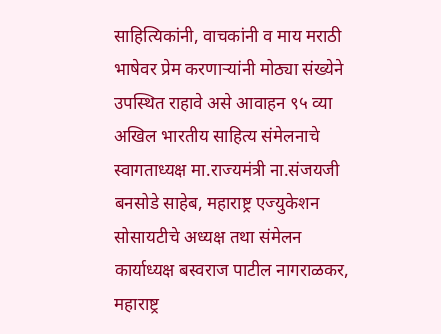साहित्यिकांनी, वाचकांनी व माय मराठी भाषेवर प्रेम करणाऱ्यांनी मोठ्या संख्येने उपस्थित राहावे असे आवाहन ९५ व्या अखिल भारतीय साहित्य संमेलनाचे स्वागताध्यक्ष मा.राज्यमंत्री ना.संजयजी बनसोडे साहेब, महाराष्ट्र एज्युकेशन सोसायटीचे अध्यक्ष तथा संमेलन कार्याध्यक्ष बस्वराज पाटील नागराळकर, महाराष्ट्र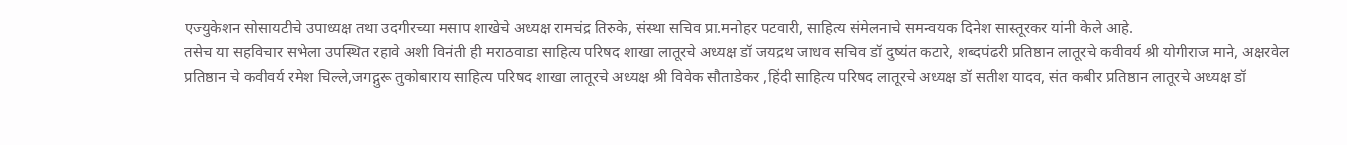एज्युकेशन सोसायटीचे उपाध्यक्ष तथा उदगीरच्या मसाप शाखेचे अध्यक्ष रामचंद्र तिरुके, संस्था सचिव प्रा.मनोहर पटवारी, साहित्य संमेलनाचे समन्वयक दिनेश सास्तूरकर यांनी केले आहे.
तसेच या सहविचार सभेला उपस्थित रहावे अशी विनंती ही मराठवाडा साहित्य परिषद शाखा लातूरचे अध्यक्ष डॉ जयद्रथ जाधव सचिव डॉ दुष्यंत कटारे, शब्दपंढरी प्रतिष्ठान लातूरचे कवीवर्य श्री योगीराज माने, अक्षरवेल प्रतिष्ठान चे कवीवर्य रमेश चिल्ले,जगद्गुरू तुकोबाराय साहित्य परिषद शाखा लातूरचे अध्यक्ष श्री विवेक सौताडेकर ,हिंदी साहित्य परिषद लातूरचे अध्यक्ष डॉ सतीश यादव, संत कबीर प्रतिष्ठान लातूरचे अध्यक्ष डॉ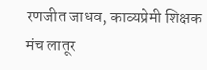रणजीत जाधव, काव्यप्रेमी शिक्षक मंच लातूर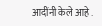आदींनी केले आहे .